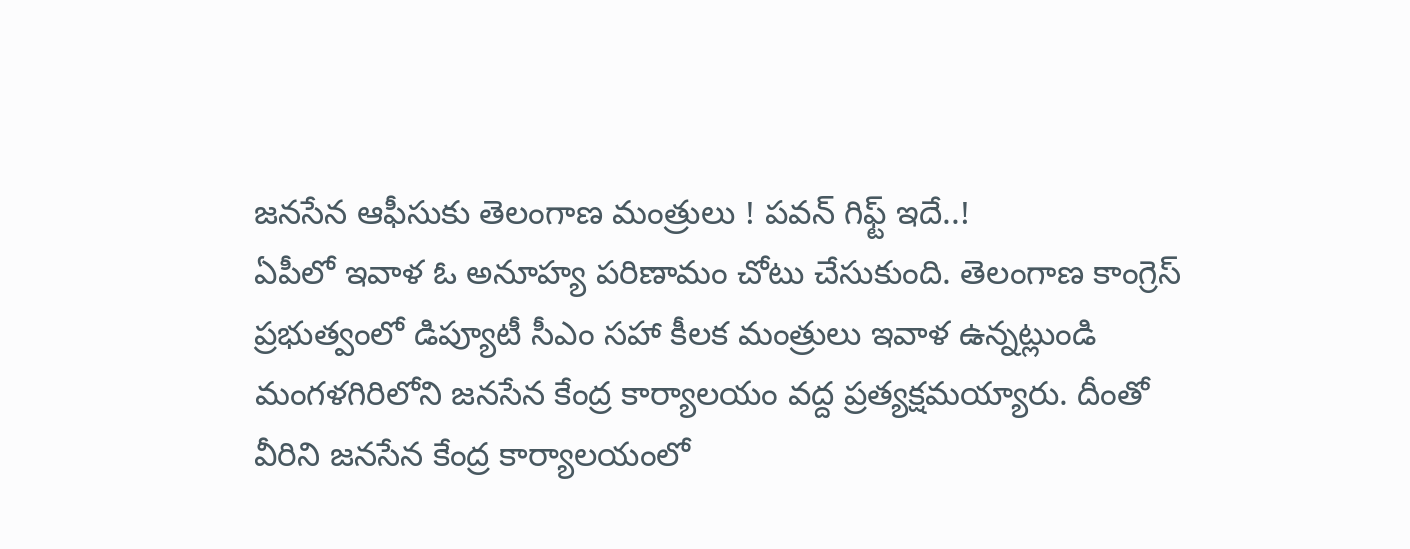జనసేన ఆఫీసుకు తెలంగాణ మంత్రులు ! పవన్ గిఫ్ట్ ఇదే..!
ఏపీలో ఇవాళ ఓ అనూహ్య పరిణామం చోటు చేసుకుంది. తెలంగాణ కాంగ్రెస్ ప్రభుత్వంలో డిప్యూటీ సీఎం సహా కీలక మంత్రులు ఇవాళ ఉన్నట్లుండి మంగళగిరిలోని జనసేన కేంద్ర కార్యాలయం వద్ద ప్రత్యక్షమయ్యారు. దీంతో వీరిని జనసేన కేంద్ర కార్యాలయంలో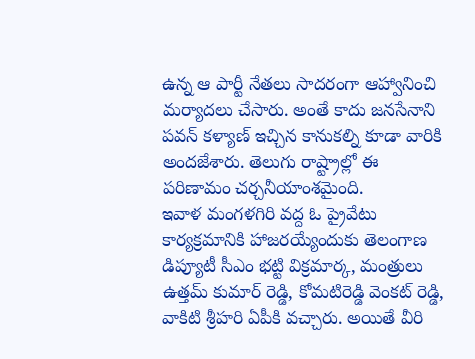ఉన్న ఆ పార్టీ నేతలు సాదరంగా ఆహ్వానించి మర్యాదలు చేసారు. అంతే కాదు జనసేనాని పవన్ కళ్యాణ్ ఇచ్చిన కానుకల్ని కూడా వారికి అందజేశారు. తెలుగు రాష్ట్రాల్లో ఈ పరిణామం చర్చనీయాంశమైంది.
ఇవాళ మంగళగిరి వద్ద ఓ ప్రైవేటు కార్యక్రమానికి హాజరయ్యేందుకు తెలంగాణ డిప్యూటీ సీఎం భట్టి విక్రమార్క, మంత్రులు ఉత్తమ్ కుమార్ రెడ్డి, కోమటిరెడ్డి వెంకట్ రెడ్డి, వాకిటి శ్రీహరి ఏపీకి వచ్చారు. అయితే వీరి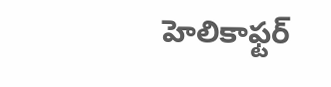హెలికాఫ్టర్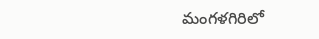మంగళగిరిలో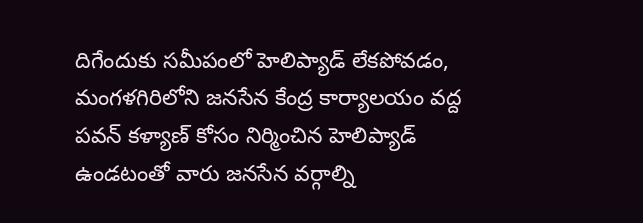దిగేందుకు సమీపంలో హెలిప్యాడ్ లేకపోవడం, మంగళగిరిలోని జనసేన కేంద్ర కార్యాలయం వద్ద పవన్ కళ్యాణ్ కోసం నిర్మించిన హెలిప్యాడ్ ఉండటంతో వారు జనసేన వర్గాల్ని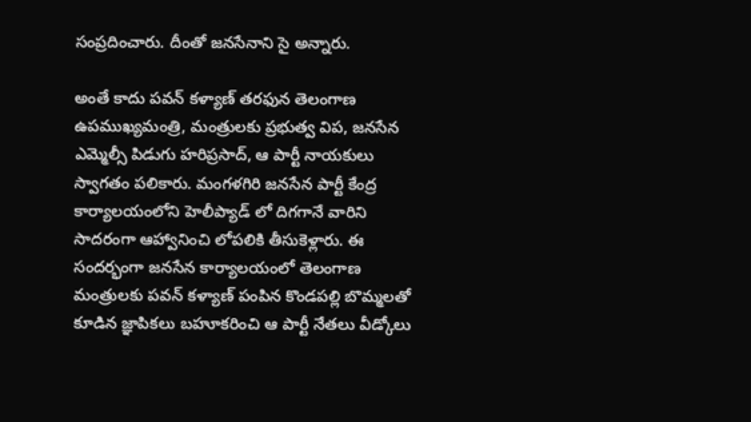సంప్రదించారు. దీంతో జనసేనాని సై అన్నారు.

అంతే కాదు పవన్ కళ్యాణ్ తరఫున తెలంగాణ ఉపముఖ్యమంత్రి, మంత్రులకు ప్రభుత్వ విప, జనసేన ఎమ్మెల్సీ పిడుగు హరిప్రసాద్, ఆ పార్టీ నాయకులు స్వాగతం పలికారు. మంగళగిరి జనసేన పార్టీ కేంద్ర కార్యాలయంలోని హెలీప్యాడ్ లో దిగగానే వారిని సాదరంగా ఆహ్వానించి లోపలికి తీసుకెళ్లారు. ఈ సందర్భంగా జనసేన కార్యాలయంలో తెలంగాణ మంత్రులకు పవన్ కళ్యాణ్ పంపిన కొండపల్లి బొమ్మలతో కూడిన జ్ఞాపికలు బహూకరించి ఆ పార్టీ నేతలు వీడ్కోలు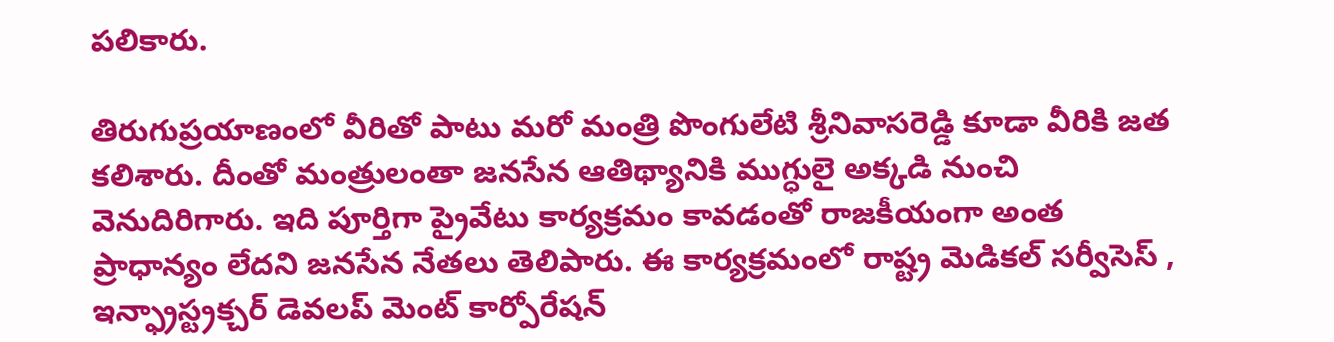పలికారు.

తిరుగుప్రయాణంలో వీరితో పాటు మరో మంత్రి పొంగులేటి శ్రీనివాసరెడ్డి కూడా వీరికి జత కలిశారు. దీంతో మంత్రులంతా జనసేన ఆతిథ్యానికి ముగ్ధులై అక్కడి నుంచి వెనుదిరిగారు. ఇది పూర్తిగా ప్రైవేటు కార్యక్రమం కావడంతో రాజకీయంగా అంత ప్రాధాన్యం లేదని జనసేన నేతలు తెలిపారు. ఈ కార్యక్రమంలో రాష్ట్ర మెడికల్ సర్వీసెస్ , ఇన్ఫ్రాస్ట్రక్చర్ డెవలప్ మెంట్ కార్పోరేషన్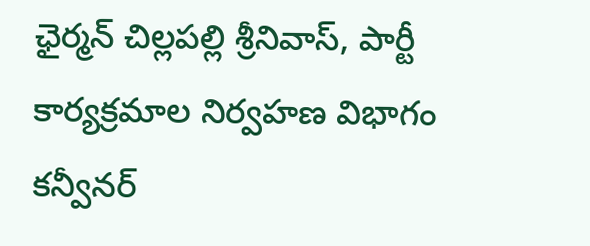ఛైర్మన్ చిల్లపల్లి శ్రీనివాస్, పార్టీ కార్యక్రమాల నిర్వహణ విభాగం కన్వీనర్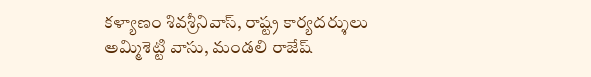కళ్యాణం శివశ్రీనివాస్, రాష్ట్ర కార్యదర్శులు అమ్మిశెట్టి వాసు, మండలి రాజేష్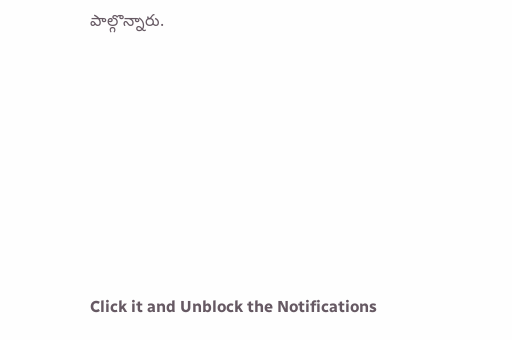పాల్గొన్నారు.












Click it and Unblock the Notifications